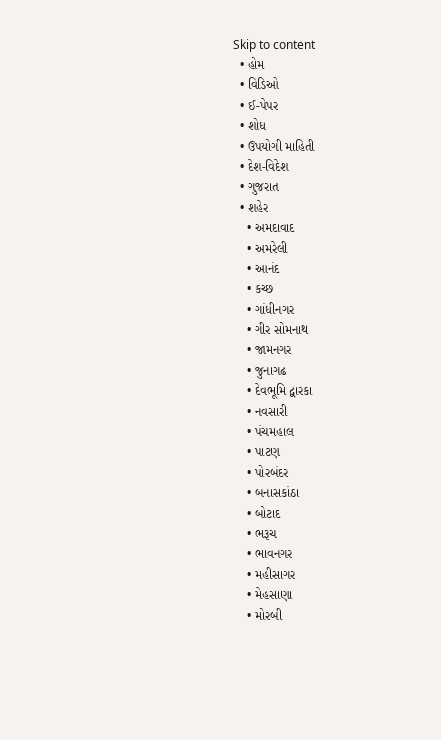Skip to content
  • હોમ
  • વિડિઓ
  • ઈ-પેપર
  • શોધ
  • ઉપયોગી માહિતી
  • દેશ-વિદેશ
  • ગુજરાત
  • શહેર
    • અમદાવાદ
    • અમરેલી
    • આનંદ
    • કચ્છ
    • ગાંધીનગર
    • ગીર સોમનાથ
    • જામનગર
    • જુનાગઢ
    • દેવભૂમિ દ્વારકા
    • નવસારી
    • પંચમહાલ
    • પાટણ
    • પોરબંદર
    • બનાસકાંઠા
    • બોટાદ
    • ભરૂચ
    • ભાવનગર
    • મહીસાગર
    • મેહસાણા
    • મોરબી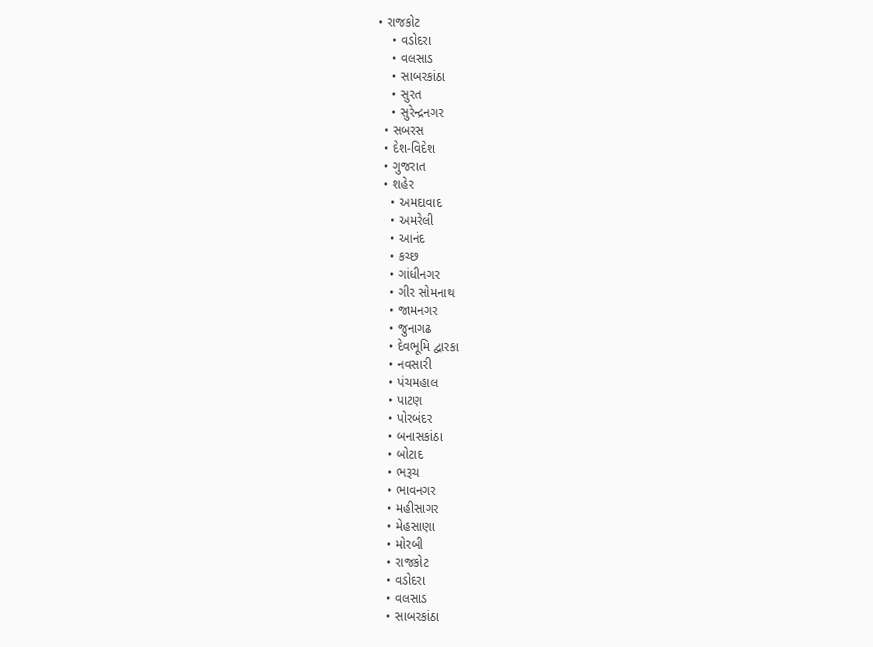• રાજકોટ
    • વડોદરા
    • વલસાડ
    • સાબરકાંઠા
    • સુરત
    • સુરેન્દ્રનગર
  • સબરસ
  • દેશ-વિદેશ
  • ગુજરાત
  • શહેર
    • અમદાવાદ
    • અમરેલી
    • આનંદ
    • કચ્છ
    • ગાંધીનગર
    • ગીર સોમનાથ
    • જામનગર
    • જુનાગઢ
    • દેવભૂમિ દ્વારકા
    • નવસારી
    • પંચમહાલ
    • પાટણ
    • પોરબંદર
    • બનાસકાંઠા
    • બોટાદ
    • ભરૂચ
    • ભાવનગર
    • મહીસાગર
    • મેહસાણા
    • મોરબી
    • રાજકોટ
    • વડોદરા
    • વલસાડ
    • સાબરકાંઠા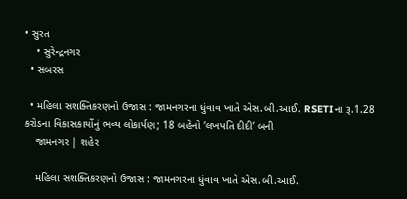• સુરત
    • સુરેન્દ્રનગર
  • સબરસ

  • મહિલા સશક્તિકરણનો ઉજાસ : જામનગરના ધુંવાવ ખાતે એસ.બી.આઈ. RSETIના રૂ.1.28 કરોડના વિકાસકાર્યોનું ભવ્ય લોકાર્પણ; 18 બહેનો ‘લખપતિ દીદી’ બની
    જામનગર | શહેર

    મહિલા સશક્તિકરણનો ઉજાસ : જામનગરના ધુંવાવ ખાતે એસ.બી.આઈ.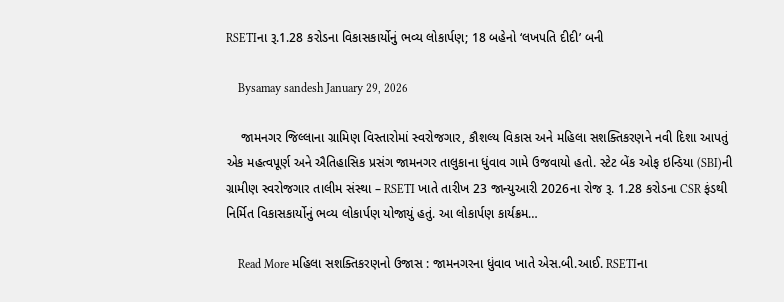RSETIના રૂ.1.28 કરોડના વિકાસકાર્યોનું ભવ્ય લોકાર્પણ; 18 બહેનો ‘લખપતિ દીદી’ બની

    Bysamay sandesh January 29, 2026

    જામનગર જિલ્લાના ગ્રામિણ વિસ્તારોમાં સ્વરોજગાર, કૌશલ્ય વિકાસ અને મહિલા સશક્તિકરણને નવી દિશા આપતું એક મહત્વપૂર્ણ અને ઐતિહાસિક પ્રસંગ જામનગર તાલુકાના ધુંવાવ ગામે ઉજવાયો હતો. સ્ટેટ બેંક ઓફ ઇન્ડિયા (SBI)ની ગ્રામીણ સ્વરોજગાર તાલીમ સંસ્થા – RSETI ખાતે તારીખ 23 જાન્યુઆરી 2026ના રોજ રૂ. 1.28 કરોડના CSR ફંડથી નિર્મિત વિકાસકાર્યોનું ભવ્ય લોકાર્પણ યોજાયું હતું. આ લોકાર્પણ કાર્યક્રમ…

    Read More મહિલા સશક્તિકરણનો ઉજાસ : જામનગરના ધુંવાવ ખાતે એસ.બી.આઈ. RSETIના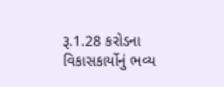રૂ.1.28 કરોડના વિકાસકાર્યોનું ભવ્ય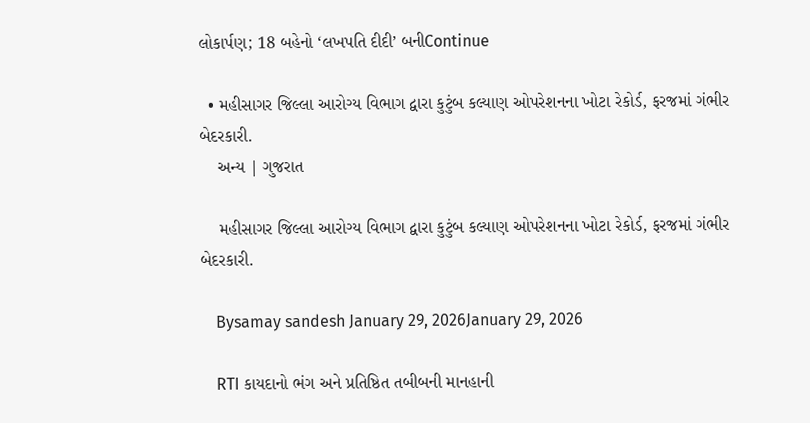લોકાર્પણ; 18 બહેનો ‘લખપતિ દીદી’ બનીContinue

  • મહીસાગર જિલ્લા આરોગ્ય વિભાગ દ્વારા કુટુંબ કલ્યાણ ઓપરેશનના ખોટા રેકોર્ડ, ફરજમાં ગંભીર બેદરકારી.
    અન્ય | ગુજરાત

    મહીસાગર જિલ્લા આરોગ્ય વિભાગ દ્વારા કુટુંબ કલ્યાણ ઓપરેશનના ખોટા રેકોર્ડ, ફરજમાં ગંભીર બેદરકારી.

    Bysamay sandesh January 29, 2026January 29, 2026

    RTI કાયદાનો ભંગ અને પ્રતિષ્ઠિત તબીબની માનહાની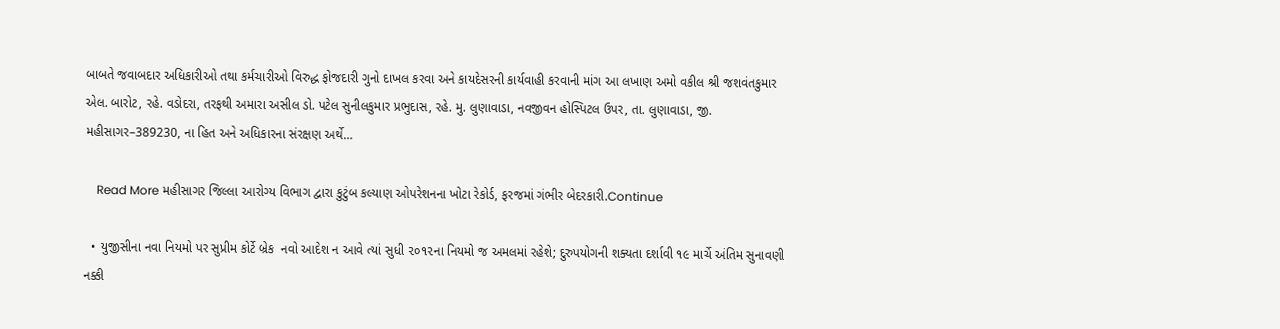બાબતે જવાબદાર અધિકારીઓ તથા કર્મચારીઓ વિરુદ્ધ ફોજદારી ગુનો દાખલ કરવા અને કાયદેસરની કાર્યવાહી કરવાની માંગ આ લખાણ અમો વકીલ શ્રી જશવંતકુમાર એલ. બારોટ, રહે. વડોદરા, તરફથી અમારા અસીલ ડો. પટેલ સુનીલકુમાર પ્રભુદાસ, રહે. મુ. લુણાવાડા, નવજીવન હોસ્પિટલ ઉપર, તા. લુણાવાડા, જી. મહીસાગર–389230, ના હિત અને અધિકારના સંરક્ષણ અર્થે…

    Read More મહીસાગર જિલ્લા આરોગ્ય વિભાગ દ્વારા કુટુંબ કલ્યાણ ઓપરેશનના ખોટા રેકોર્ડ, ફરજમાં ગંભીર બેદરકારી.Continue

  • યુજીસીના નવા નિયમો પર સુપ્રીમ કોર્ટે બ્રેક  નવો આદેશ ન આવે ત્યાં સુધી ૨૦૧૨ના નિયમો જ અમલમાં રહેશે; દુરુપયોગની શક્યતા દર્શાવી ૧૯ માર્ચે અંતિમ સુનાવણી નક્કી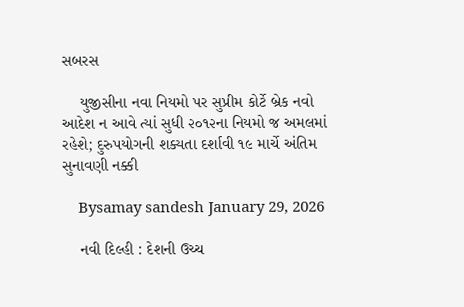સબરસ

    યુજીસીના નવા નિયમો પર સુપ્રીમ કોર્ટે બ્રેક નવો આદેશ ન આવે ત્યાં સુધી ૨૦૧૨ના નિયમો જ અમલમાં રહેશે; દુરુપયોગની શક્યતા દર્શાવી ૧૯ માર્ચે અંતિમ સુનાવણી નક્કી

    Bysamay sandesh January 29, 2026

    નવી દિલ્હી : દેશની ઉચ્ચ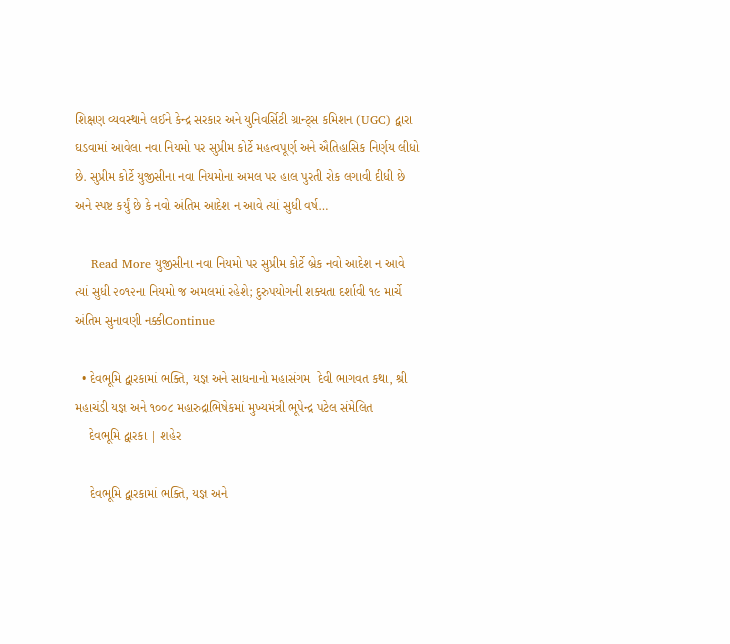શિક્ષણ વ્યવસ્થાને લઈને કેન્દ્ર સરકાર અને યુનિવર્સિટી ગ્રાન્ટ્સ કમિશન (UGC) દ્વારા ઘડવામાં આવેલા નવા નિયમો પર સુપ્રીમ કોર્ટે મહત્વપૂર્ણ અને ઐતિહાસિક નિર્ણય લીધો છે. સુપ્રીમ કોર્ટે યુજીસીના નવા નિયમોના અમલ પર હાલ પુરતી રોક લગાવી દીધી છે અને સ્પષ્ટ કર્યું છે કે નવો અંતિમ આદેશ ન આવે ત્યાં સુધી વર્ષ…

    Read More યુજીસીના નવા નિયમો પર સુપ્રીમ કોર્ટે બ્રેક નવો આદેશ ન આવે ત્યાં સુધી ૨૦૧૨ના નિયમો જ અમલમાં રહેશે; દુરુપયોગની શક્યતા દર્શાવી ૧૯ માર્ચે અંતિમ સુનાવણી નક્કીContinue

  • દેવભૂમિ દ્વારકામાં ભક્તિ, યજ્ઞ અને સાધનાનો મહાસંગમ  દેવી ભાગવત કથા, શ્રી મહાચંડી યજ્ઞ અને ૧૦૦૮ મહારુદ્રાભિષેકમાં મુખ્યમંત્રી ભૂપેન્દ્ર પટેલ સંમેલિત
    દેવભૂમિ દ્વારકા | શહેર

    દેવભૂમિ દ્વારકામાં ભક્તિ, યજ્ઞ અને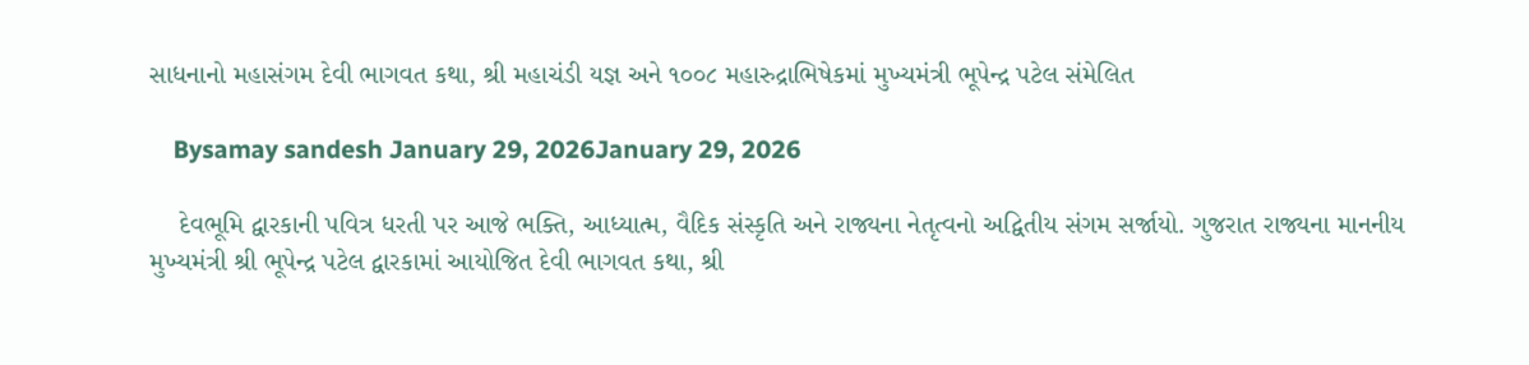સાધનાનો મહાસંગમ દેવી ભાગવત કથા, શ્રી મહાચંડી યજ્ઞ અને ૧૦૦૮ મહારુદ્રાભિષેકમાં મુખ્યમંત્રી ભૂપેન્દ્ર પટેલ સંમેલિત

    Bysamay sandesh January 29, 2026January 29, 2026

    દેવભૂમિ દ્વારકાની પવિત્ર ધરતી પર આજે ભક્તિ, આધ્યાત્મ, વૈદિક સંસ્કૃતિ અને રાજ્યના નેતૃત્વનો અદ્વિતીય સંગમ સર્જાયો. ગુજરાત રાજ્યના માનનીય મુખ્યમંત્રી શ્રી ભૂપેન્દ્ર પટેલ દ્વારકામાં આયોજિત દેવી ભાગવત કથા, શ્રી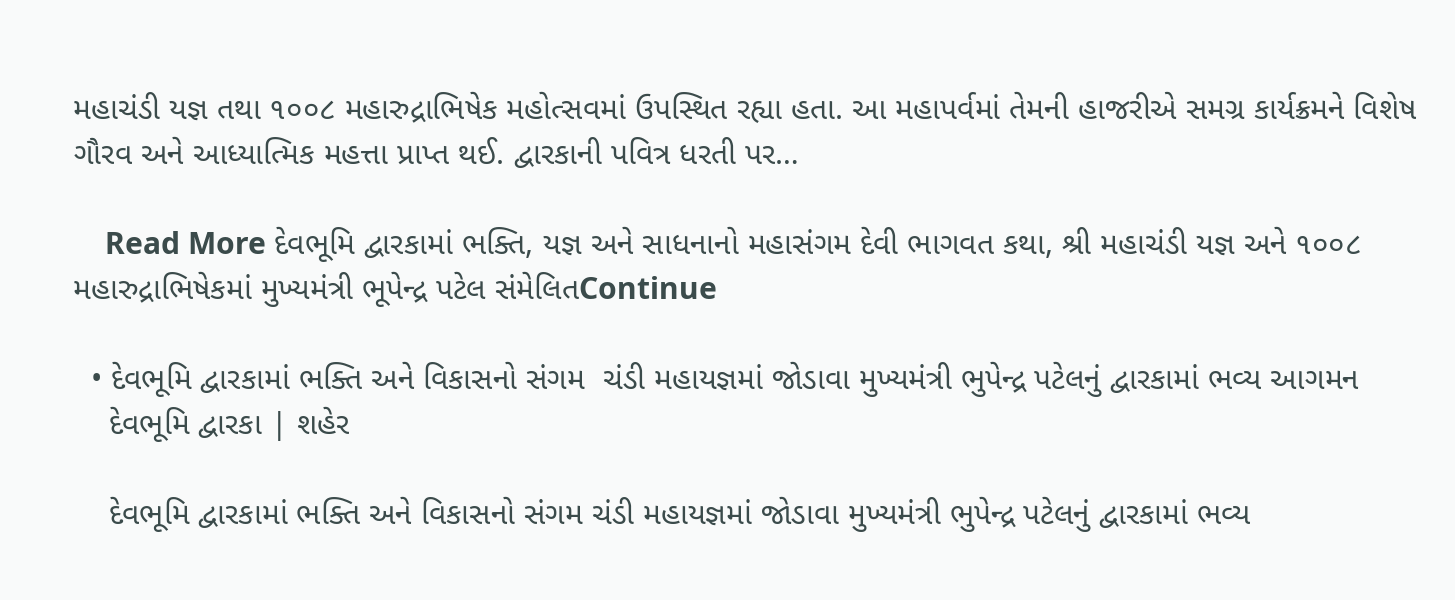મહાચંડી યજ્ઞ તથા ૧૦૦૮ મહારુદ્રાભિષેક મહોત્સવમાં ઉપસ્થિત રહ્યા હતા. આ મહાપર્વમાં તેમની હાજરીએ સમગ્ર કાર્યક્રમને વિશેષ ગૌરવ અને આધ્યાત્મિક મહત્તા પ્રાપ્ત થઈ. દ્વારકાની પવિત્ર ધરતી પર…

    Read More દેવભૂમિ દ્વારકામાં ભક્તિ, યજ્ઞ અને સાધનાનો મહાસંગમ દેવી ભાગવત કથા, શ્રી મહાચંડી યજ્ઞ અને ૧૦૦૮ મહારુદ્રાભિષેકમાં મુખ્યમંત્રી ભૂપેન્દ્ર પટેલ સંમેલિતContinue

  • દેવભૂમિ દ્વારકામાં ભક્તિ અને વિકાસનો સંગમ  ચંડી મહાયજ્ઞમાં જોડાવા મુખ્યમંત્રી ભુપેન્દ્ર પટેલનું દ્વારકામાં ભવ્ય આગમન
    દેવભૂમિ દ્વારકા | શહેર

    દેવભૂમિ દ્વારકામાં ભક્તિ અને વિકાસનો સંગમ ચંડી મહાયજ્ઞમાં જોડાવા મુખ્યમંત્રી ભુપેન્દ્ર પટેલનું દ્વારકામાં ભવ્ય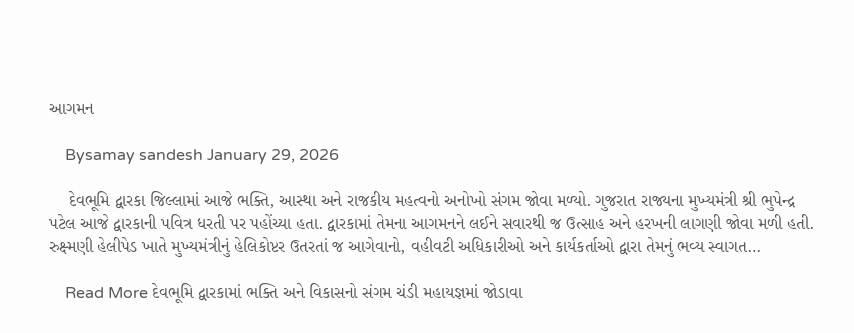આગમન

    Bysamay sandesh January 29, 2026

    દેવભૂમિ દ્વારકા જિલ્લામાં આજે ભક્તિ, આસ્થા અને રાજકીય મહત્વનો અનોખો સંગમ જોવા મળ્યો. ગુજરાત રાજ્યના મુખ્યમંત્રી શ્રી ભુપેન્દ્ર પટેલ આજે દ્વારકાની પવિત્ર ધરતી પર પહોંચ્યા હતા. દ્વારકામાં તેમના આગમનને લઈને સવારથી જ ઉત્સાહ અને હરખની લાગણી જોવા મળી હતી. રુક્ષ્મણી હેલીપેડ ખાતે મુખ્યમંત્રીનું હેલિકોપ્ટર ઉતરતાં જ આગેવાનો, વહીવટી અધિકારીઓ અને કાર્યકર્તાઓ દ્વારા તેમનું ભવ્ય સ્વાગત…

    Read More દેવભૂમિ દ્વારકામાં ભક્તિ અને વિકાસનો સંગમ ચંડી મહાયજ્ઞમાં જોડાવા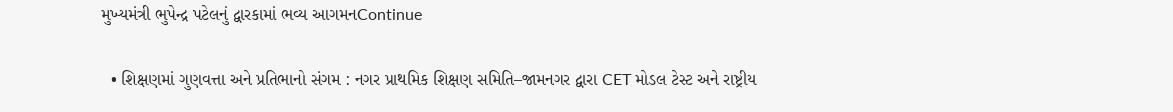મુખ્યમંત્રી ભુપેન્દ્ર પટેલનું દ્વારકામાં ભવ્ય આગમનContinue

  • શિક્ષણમાં ગુણવત્તા અને પ્રતિભાનો સંગમ : નગર પ્રાથમિક શિક્ષણ સમિતિ–જામનગર દ્વારા CET મોડલ ટેસ્ટ અને રાષ્ટ્રીય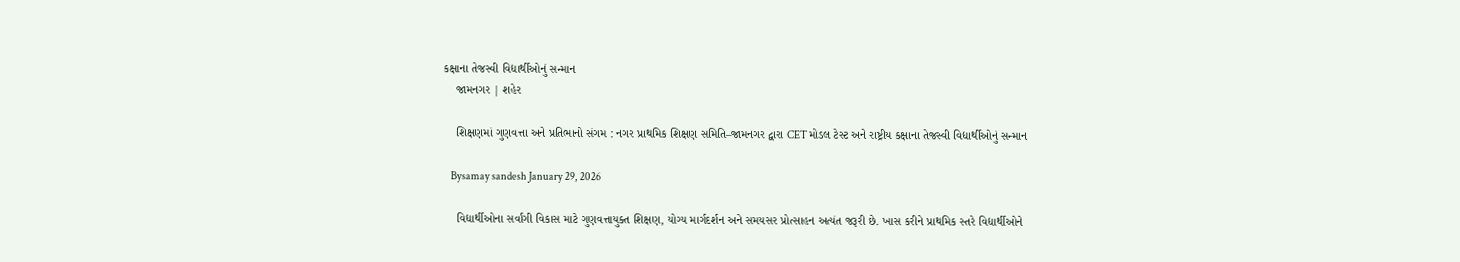કક્ષાના તેજસ્વી વિદ્યાર્થીઓનું સન્માન
    જામનગર | શહેર

    શિક્ષણમાં ગુણવત્તા અને પ્રતિભાનો સંગમ : નગર પ્રાથમિક શિક્ષણ સમિતિ–જામનગર દ્વારા CET મોડલ ટેસ્ટ અને રાષ્ટ્રીય કક્ષાના તેજસ્વી વિદ્યાર્થીઓનું સન્માન

    Bysamay sandesh January 29, 2026

    વિદ્યાર્થીઓના સર્વાંગી વિકાસ માટે ગુણવત્તાયુક્ત શિક્ષણ, યોગ્ય માર્ગદર્શન અને સમયસર પ્રોત્સાહન અત્યંત જરૂરી છે. ખાસ કરીને પ્રાથમિક સ્તરે વિદ્યાર્થીઓને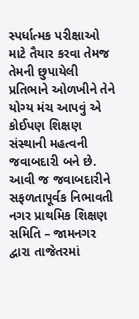સ્પર્ધાત્મક પરીક્ષાઓ માટે તૈયાર કરવા તેમજ તેમની છુપાયેલી પ્રતિભાને ઓળખીને તેને યોગ્ય મંચ આપવું એ કોઈપણ શિક્ષણ સંસ્થાની મહત્વની જવાબદારી બને છે. આવી જ જવાબદારીને સફળતાપૂર્વક નિભાવતી નગર પ્રાથમિક શિક્ષણ સમિતિ – જામનગર દ્વારા તાજેતરમાં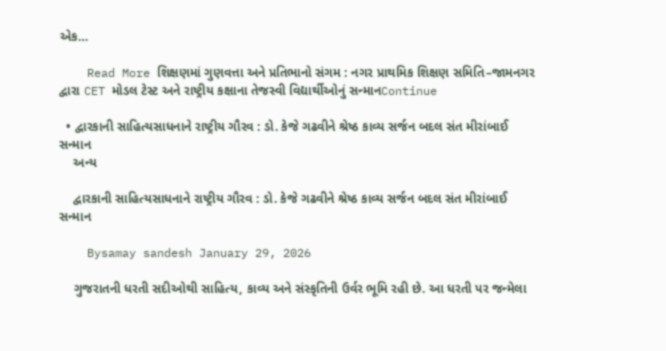એક…

    Read More શિક્ષણમાં ગુણવત્તા અને પ્રતિભાનો સંગમ : નગર પ્રાથમિક શિક્ષણ સમિતિ–જામનગર દ્વારા CET મોડલ ટેસ્ટ અને રાષ્ટ્રીય કક્ષાના તેજસ્વી વિદ્યાર્થીઓનું સન્માનContinue

  • દ્વારકાની સાહિત્યસાધનાને રાષ્ટ્રીય ગૌરવ : ડો. કેજે ગઢવીને શ્રેષ્ઠ કાવ્ય સર્જન બદલ સંત મીરાંબાઈ સન્માન
    અન્ય

    દ્વારકાની સાહિત્યસાધનાને રાષ્ટ્રીય ગૌરવ : ડો. કેજે ગઢવીને શ્રેષ્ઠ કાવ્ય સર્જન બદલ સંત મીરાંબાઈ સન્માન

    Bysamay sandesh January 29, 2026

    ગુજરાતની ધરતી સદીઓથી સાહિત્ય, કાવ્ય અને સંસ્કૃતિની ઉર્વર ભૂમિ રહી છે. આ ધરતી પર જન્મેલા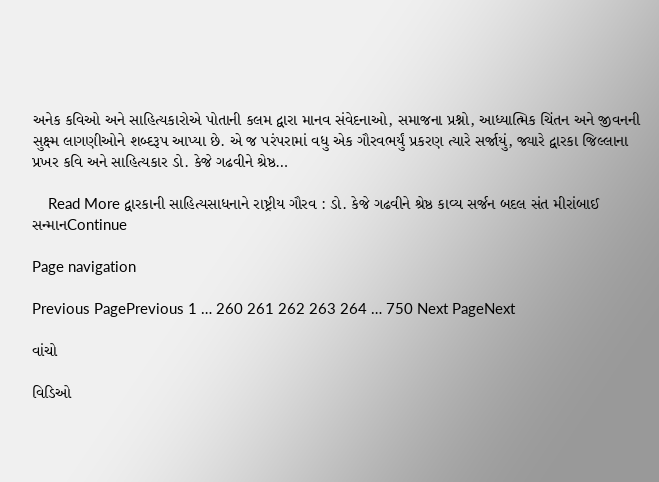અનેક કવિઓ અને સાહિત્યકારોએ પોતાની કલમ દ્વારા માનવ સંવેદનાઓ, સમાજના પ્રશ્નો, આધ્યાત્મિક ચિંતન અને જીવનની સુક્ષ્મ લાગણીઓને શબ્દરૂપ આપ્યા છે. એ જ પરંપરામાં વધુ એક ગૌરવભર્યું પ્રકરણ ત્યારે સર્જાયું, જ્યારે દ્વારકા જિલ્લાના પ્રખર કવિ અને સાહિત્યકાર ડો. કેજે ગઢવીને શ્રેષ્ઠ…

    Read More દ્વારકાની સાહિત્યસાધનાને રાષ્ટ્રીય ગૌરવ : ડો. કેજે ગઢવીને શ્રેષ્ઠ કાવ્ય સર્જન બદલ સંત મીરાંબાઈ સન્માનContinue

Page navigation

Previous PagePrevious 1 … 260 261 262 263 264 … 750 Next PageNext

વાંચો

વિડિઓ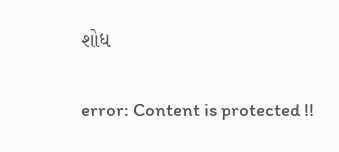શોધ

error: Content is protected !!